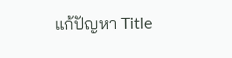แก้ปัญหา Title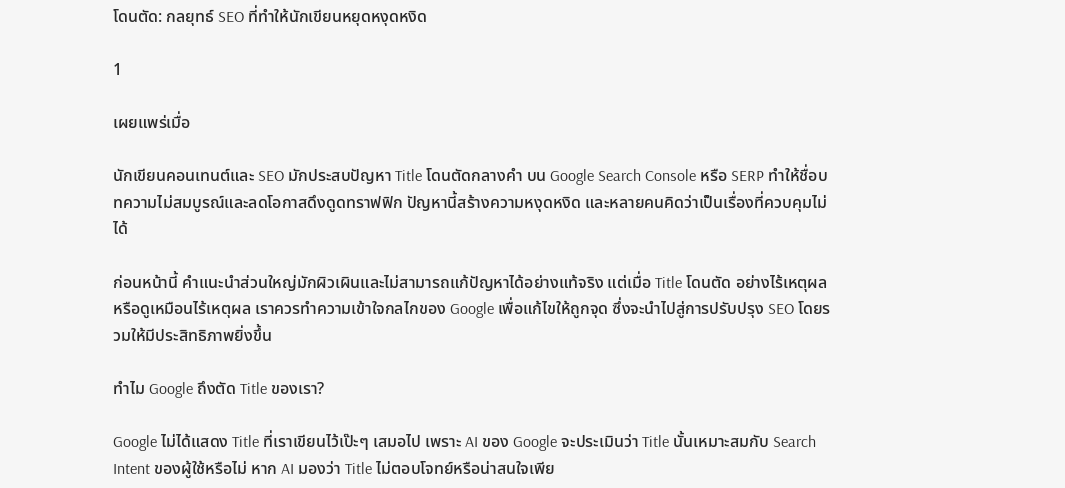โดนตัด: กลยุทธ์ SEO ที่ทำให้นักเขียนหยุดหงุดหงิด

1

เผยแพร่เมื่อ

นักเขียนคอนเทนต์และ SEO มักประสบปัญหา Title โดนตัดกลางคำ บน Google Search Console หรือ SERP ทำให้ชื่อบทความไม่สมบูรณ์และลดโอกาสดึงดูดทราฟฟิก ปัญหานี้สร้างความหงุดหงิด และหลายคนคิดว่าเป็นเรื่องที่ควบคุมไม่ได้

ก่อนหน้านี้ คําแนะนําส่วนใหญ่มักผิวเผินและไม่สามารถแก้ปัญหาได้อย่างแท้จริง แต่เมื่อ Title โดนตัด อย่างไร้เหตุผลหรือดูเหมือนไร้เหตุผล เราควรทำความเข้าใจกลไกของ Google เพื่อแก้ไขให้ถูกจุด ซึ่งจะนำไปสู่การปรับปรุง SEO โดยรวมให้มีประสิทธิภาพยิ่งขึ้น

ทำไม Google ถึงตัด Title ของเรา?

Google ไม่ได้แสดง Title ที่เราเขียนไว้เป๊ะๆ เสมอไป เพราะ AI ของ Google จะประเมินว่า Title นั้นเหมาะสมกับ Search Intent ของผู้ใช้หรือไม่ หาก AI มองว่า Title ไม่ตอบโจทย์หรือน่าสนใจเพีย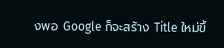งพอ Google ก็จะสร้าง Title ใหม่ขึ้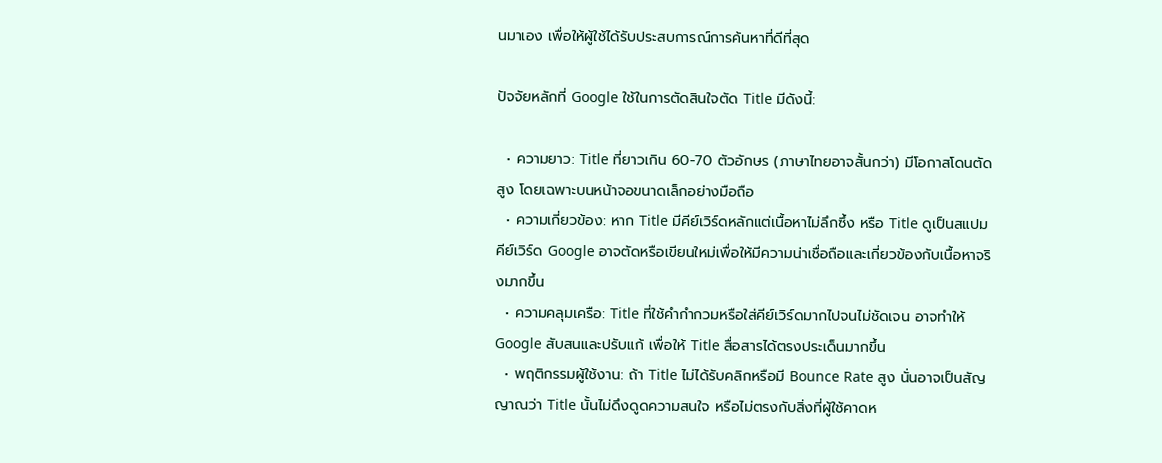นมาเอง เพื่อให้ผู้ใช้ได้รับประสบการณ์การค้นหาที่ดีที่สุด

ปัจจัยหลักที่ Google ใช้ในการตัดสินใจตัด Title มีดังนี้:

  • ความยาว: Title ที่ยาวเกิน 60-70 ตัวอักษร (ภาษาไทยอาจสั้นกว่า) มีโอกาสโดนตัดสูง โดยเฉพาะบนหน้าจอขนาดเล็กอย่างมือถือ
  • ความเกี่ยวข้อง: หาก Title มีคีย์เวิร์ดหลักแต่เนื้อหาไม่ลึกซึ้ง หรือ Title ดูเป็นสแปมคีย์เวิร์ด Google อาจตัดหรือเขียนใหม่เพื่อให้มีความน่าเชื่อถือและเกี่ยวข้องกับเนื้อหาจริงมากขึ้น
  • ความคลุมเครือ: Title ที่ใช้คำกำกวมหรือใส่คีย์เวิร์ดมากไปจนไม่ชัดเจน อาจทำให้ Google สับสนและปรับแก้ เพื่อให้ Title สื่อสารได้ตรงประเด็นมากขึ้น
  • พฤติกรรมผู้ใช้งาน: ถ้า Title ไม่ได้รับคลิกหรือมี Bounce Rate สูง นั่นอาจเป็นสัญญาณว่า Title นั้นไม่ดึงดูดความสนใจ หรือไม่ตรงกับสิ่งที่ผู้ใช้คาดห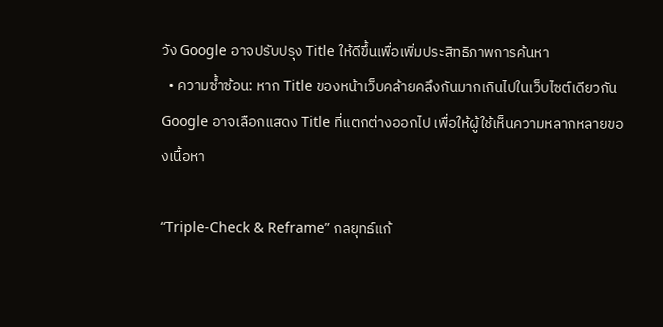วัง Google อาจปรับปรุง Title ให้ดีขึ้นเพื่อเพิ่มประสิทธิภาพการค้นหา
  • ความซ้ำซ้อน: หาก Title ของหน้าเว็บคล้ายคลึงกันมากเกินไปในเว็บไซต์เดียวกัน Google อาจเลือกแสดง Title ที่แตกต่างออกไป เพื่อให้ผู้ใช้เห็นความหลากหลายของเนื้อหา

“Triple-Check & Reframe” กลยุทธ์แก้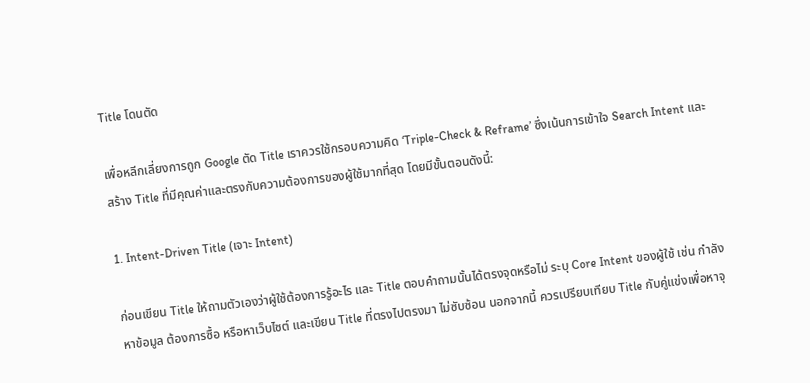Title โดนตัด

เพื่อหลีกเลี่ยงการถูก Google ตัด Title เราควรใช้กรอบความคิด ‘Triple-Check & Reframe’ ซึ่งเน้นการเข้าใจ Search Intent และสร้าง Title ที่มีคุณค่าและตรงกับความต้องการของผู้ใช้มากที่สุด โดยมีขั้นตอนดังนี้:

1. Intent-Driven Title (เจาะ Intent)

ก่อนเขียน Title ให้ถามตัวเองว่าผู้ใช้ต้องการรู้อะไร และ Title ตอบคำถามนั้นได้ตรงจุดหรือไม่ ระบุ Core Intent ของผู้ใช้ เช่น กำลังหาข้อมูล ต้องการซื้อ หรือหาเว็บไซต์ และเขียน Title ที่ตรงไปตรงมา ไม่ซับซ้อน นอกจากนี้ ควรเปรียบเทียบ Title กับคู่แข่งเพื่อหาจุ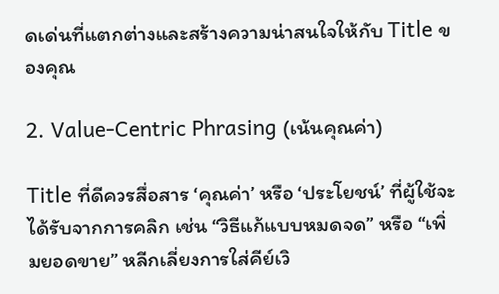ดเด่นที่แตกต่างและสร้างความน่าสนใจให้กับ Title ของคุณ

2. Value-Centric Phrasing (เน้นคุณค่า)

Title ที่ดีควรสื่อสาร ‘คุณค่า’ หรือ ‘ประโยชน์’ ที่ผู้ใช้จะได้รับจากการคลิก เช่น “วิธีแก้แบบหมดจด” หรือ “เพิ่มยอดขาย” หลีกเลี่ยงการใส่คีย์เวิ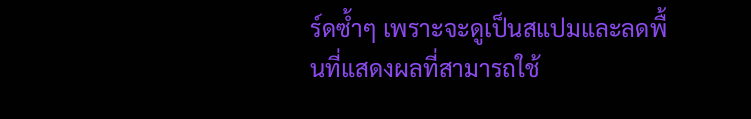ร์ดซ้ำๆ เพราะจะดูเป็นสแปมและลดพื้นที่แสดงผลที่สามารถใช้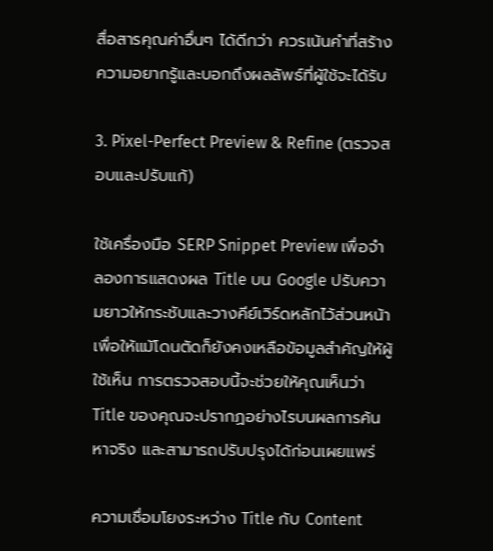สื่อสารคุณค่าอื่นๆ ได้ดีกว่า ควรเน้นคำที่สร้างความอยากรู้และบอกถึงผลลัพธ์ที่ผู้ใช้จะได้รับ

3. Pixel-Perfect Preview & Refine (ตรวจสอบและปรับแก้)

ใช้เครื่องมือ SERP Snippet Preview เพื่อจำลองการแสดงผล Title บน Google ปรับความยาวให้กระชับและวางคีย์เวิร์ดหลักไว้ส่วนหน้า เพื่อให้แม้โดนตัดก็ยังคงเหลือข้อมูลสำคัญให้ผู้ใช้เห็น การตรวจสอบนี้จะช่วยให้คุณเห็นว่า Title ของคุณจะปรากฏอย่างไรบนผลการค้นหาจริง และสามารถปรับปรุงได้ก่อนเผยแพร่

ความเชื่อมโยงระหว่าง Title กับ Content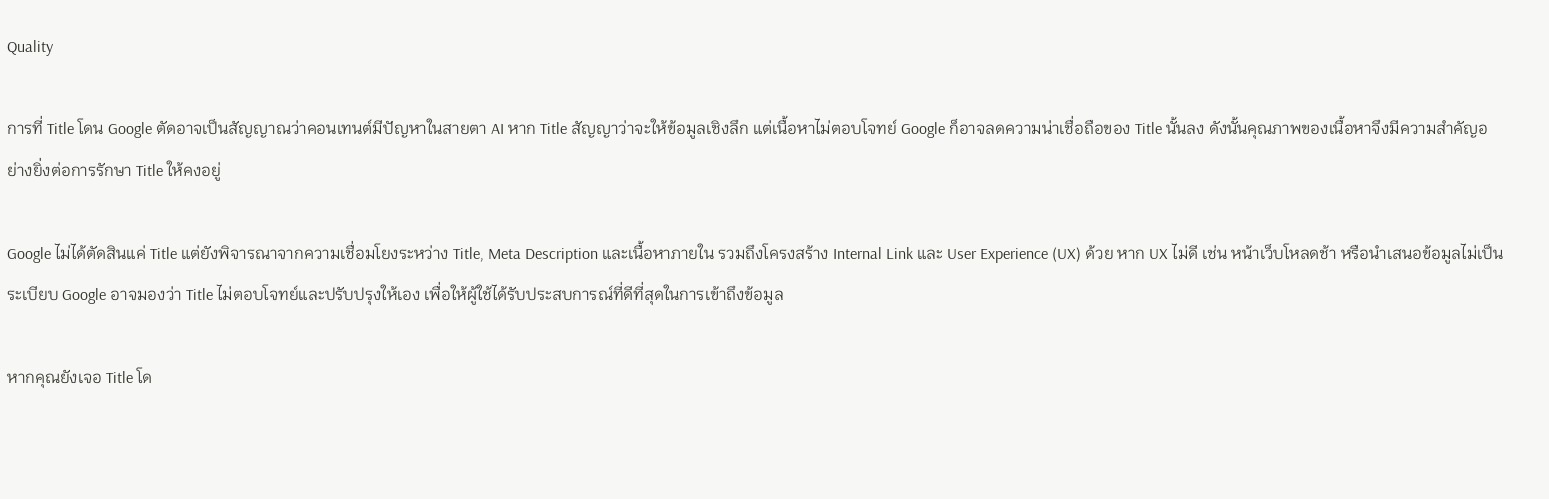Quality

การที่ Title โดน Google ตัดอาจเป็นสัญญาณว่าคอนเทนต์มีปัญหาในสายตา AI หาก Title สัญญาว่าจะให้ข้อมูลเชิงลึก แต่เนื้อหาไม่ตอบโจทย์ Google ก็อาจลดความน่าเชื่อถือของ Title นั้นลง ดังนั้นคุณภาพของเนื้อหาจึงมีความสำคัญอย่างยิ่งต่อการรักษา Title ให้คงอยู่

Google ไม่ได้ตัดสินแค่ Title แต่ยังพิจารณาจากความเชื่อมโยงระหว่าง Title, Meta Description และเนื้อหาภายใน รวมถึงโครงสร้าง Internal Link และ User Experience (UX) ด้วย หาก UX ไม่ดี เช่น หน้าเว็บโหลดช้า หรือนำเสนอข้อมูลไม่เป็นระเบียบ Google อาจมองว่า Title ไม่ตอบโจทย์และปรับปรุงให้เอง เพื่อให้ผู้ใช้ได้รับประสบการณ์ที่ดีที่สุดในการเข้าถึงข้อมูล

หากคุณยังเจอ Title โด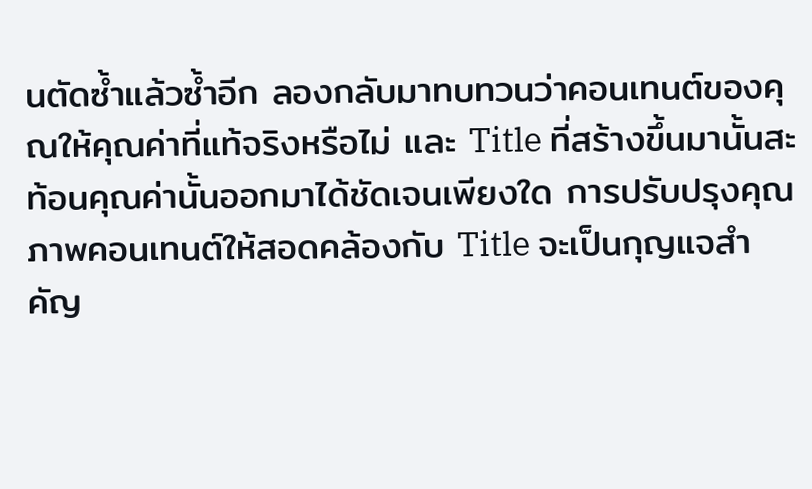นตัดซ้ำแล้วซ้ำอีก ลองกลับมาทบทวนว่าคอนเทนต์ของคุณให้คุณค่าที่แท้จริงหรือไม่ และ Title ที่สร้างขึ้นมานั้นสะท้อนคุณค่านั้นออกมาได้ชัดเจนเพียงใด การปรับปรุงคุณภาพคอนเทนต์ให้สอดคล้องกับ Title จะเป็นกุญแจสำคัญ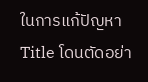ในการแก้ปัญหา Title โดนตัดอย่า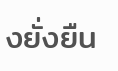งยั่งยืน